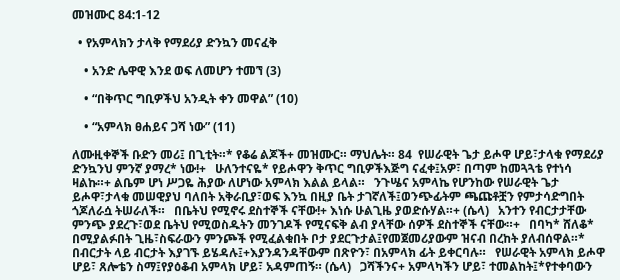መዝሙር 84:1-12

  • የአምላክን ታላቅ የማደሪያ ድንኳን መናፈቅ

    • አንድ ሌዋዊ እንደ ወፍ ለመሆን ተመኘ (3)

    • “በቅጥር ግቢዎችህ አንዲት ቀን መዋል” (10)

    • “አምላክ ፀሐይና ጋሻ ነው” (11)

ለሙዚቀኞች ቡድን መሪ፤ በጊቲት።* የቆሬ ልጆች+ መዝሙር። ማህሌት። 84  የሠራዊት ጌታ ይሖዋ ሆይ፣ታላቁ የማደሪያ ድንኳንህ ምንኛ ያማረ* ነው!+   ሁለንተናዬ* የይሖዋን ቅጥር ግቢዎችእጅግ ናፈቀ፤አዎ፣ በጣም ከመጓጓቴ የተነሳ ዛልኩ።+ ልቤም ሆነ ሥጋዬ ሕያው ለሆነው አምላክ እልል ይላል።   ንጉሤና አምላኬ የሆንከው የሠራዊት ጌታ ይሖዋ፣ታላቁ መሠዊያህ ባለበት አቅራቢያ፣ወፍ እንኳ በዚያ ቤት ታገኛለች፤ወንጭፊትም ጫጩቶቿን የምታሳድግበት ጎጆለራሷ ትሠራለች።   በቤትህ የሚኖሩ ደስተኞች ናቸው!+ እነሱ ሁልጊዜ ያወድሱሃል።+ (ሴላ)   አንተን የብርታታቸው ምንጭ ያደረጉ፣ወደ ቤትህ የሚወስዱትን መንገዶች የሚናፍቅ ልብ ያላቸው ሰዎች ደስተኞች ናቸው።+   በባካ* ሸለቆ* በሚያልፉበት ጊዜ፣ስፍራውን ምንጮች የሚፈልቁበት ቦታ ያደርጉታል፤የመጀመሪያውም ዝናብ በረከት ያለብሰዋል።*   በብርታት ላይ ብርታት እያገኙ ይሄዳሉ፤+እያንዳንዳቸውም በጽዮን፣ በአምላክ ፊት ይቀርባሉ።   የሠራዊት አምላክ ይሖዋ ሆይ፣ ጸሎቴን ስማ፤የያዕቆብ አምላክ ሆይ፣ አዳምጠኝ። (ሴላ)   ጋሻችንና+ አምላካችን ሆይ፣ ተመልከት፤*የተቀባውን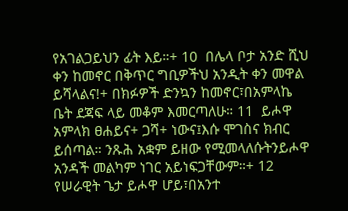የአገልጋይህን ፊት እይ።+ 10  በሌላ ቦታ አንድ ሺህ ቀን ከመኖር በቅጥር ግቢዎችህ አንዲት ቀን መዋል ይሻላልና!+ በክፉዎች ድንኳን ከመኖር፣በአምላኬ ቤት ደጃፍ ላይ መቆም እመርጣለሁ። 11  ይሖዋ አምላክ ፀሐይና+ ጋሻ+ ነውና፤እሱ ሞገስና ክብር ይሰጣል። ንጹሕ አቋም ይዘው የሚመላለሱትንይሖዋ አንዳች መልካም ነገር አይነፍጋቸውም።+ 12  የሠራዊት ጌታ ይሖዋ ሆይ፣በአንተ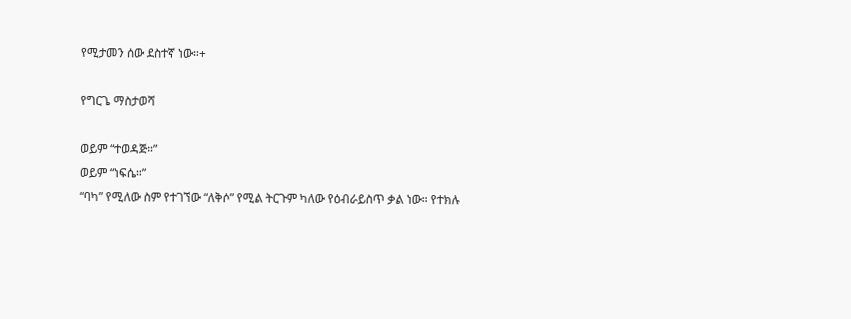የሚታመን ሰው ደስተኛ ነው።+

የግርጌ ማስታወሻ

ወይም “ተወዳጅ።”
ወይም “ነፍሴ።”
“ባካ” የሚለው ስም የተገኘው “ለቅሶ” የሚል ትርጉም ካለው የዕብራይስጥ ቃል ነው። የተክሉ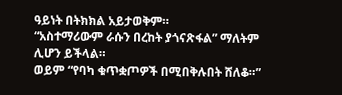ዓይነት በትክክል አይታወቅም።
“አስተማሪውም ራሱን በረከት ያጎናጽፋል” ማለትም ሊሆን ይችላል።
ወይም “የባካ ቁጥቋጦዎች በሚበቅሉበት ሸለቆ።”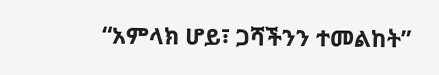“አምላክ ሆይ፣ ጋሻችንን ተመልከት”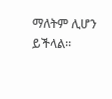ማለትም ሊሆን ይችላል።